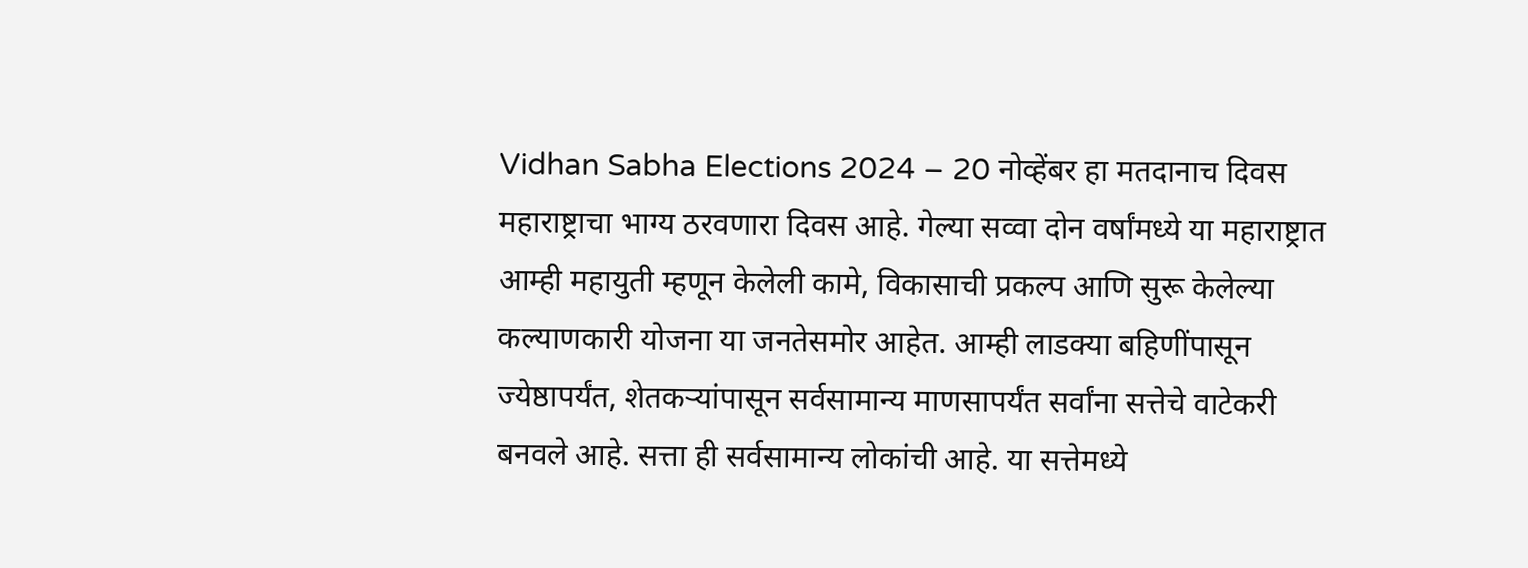Vidhan Sabha Elections 2024 – 20 नोव्हेंबर हा मतदानाच दिवस महाराष्ट्राचा भाग्य ठरवणारा दिवस आहे. गेल्या सव्वा दोन वर्षांमध्ये या महाराष्ट्रात आम्ही महायुती म्हणून केलेली कामे, विकासाची प्रकल्प आणि सुरू केलेल्या कल्याणकारी योजना या जनतेसमोर आहेत. आम्ही लाडक्या बहिणींपासून ज्येष्ठापर्यंत, शेतकऱ्यांपासून सर्वसामान्य माणसापर्यंत सर्वांना सत्तेचे वाटेकरी बनवले आहे. सत्ता ही सर्वसामान्य लोकांची आहे. या सत्तेमध्ये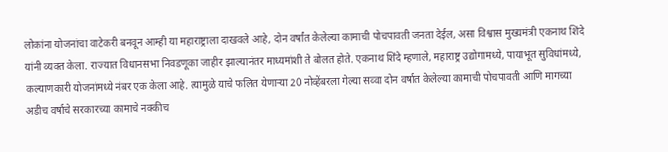लोकांना योजनांचा वाटेकरी बनवून आम्ही या महाराष्ट्राला दाखवले आहे, दोन वर्षांत केलेल्या कामाची पोचपावती जनता देईल, असा विश्वास मुख्यमंत्री एकनाथ शिंदे यांनी व्यक्त केला. राज्यात विधानसभा निवडणूका जाहीर झाल्यानंतर माध्यमांशी ते बोलत होते. एकनाथ शिंदे म्हणाले, महाराष्ट्र उद्योगामध्ये, पायाभूत सुविधांमध्ये, कल्याणकारी योजनांमध्ये नंबर एक केला आहे. त्यामुळे याचे फलित येणाऱ्या 20 नोव्हेंबरला गेल्या सव्वा दोन वर्षात केलेल्या कामाची पोचपावती आणि मागच्या अडीच वर्षाचे सरकारच्या कामाचे नक्कीच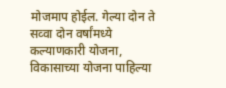मोजमाप होईल. गेल्या दोन ते सव्वा दोन वर्षांमध्ये कल्याणकारी योजना, विकासाच्या योजना पाहिल्या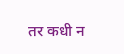तर कधी न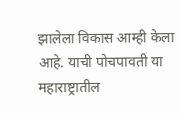झालेला विकास आम्ही केला आहे. याची पोचपावती या महाराष्ट्रातील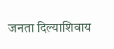जनता दिल्याशिवाय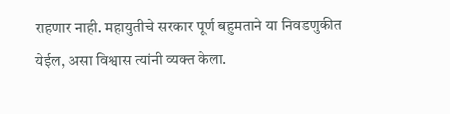राहणार नाही. महायुतीचे सरकार पूर्ण बहुमताने या निवडणुकीत येईल, असा विश्वास त्यांनी व्यक्त केला.